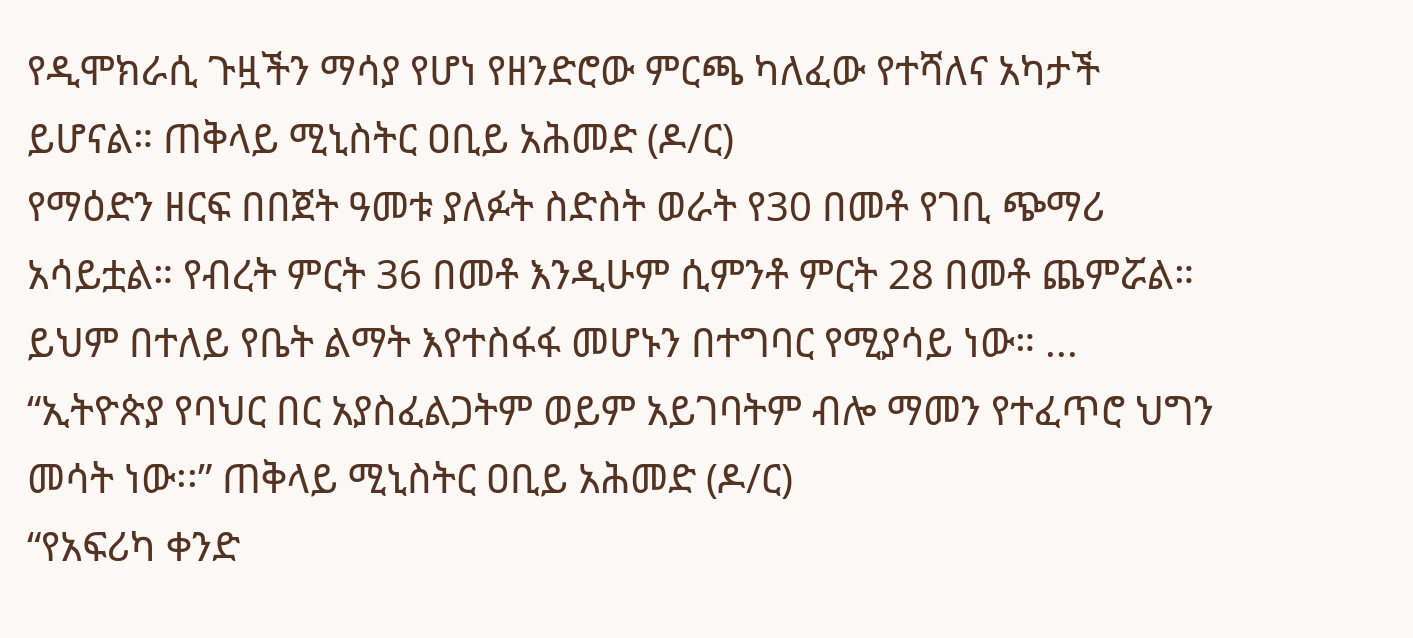የዲሞክራሲ ጉዟችን ማሳያ የሆነ የዘንድሮው ምርጫ ካለፈው የተሻለና አካታች ይሆናል። ጠቅላይ ሚኒስትር ዐቢይ አሕመድ (ዶ/ር)
የማዕድን ዘርፍ በበጀት ዓመቱ ያለፉት ስድስት ወራት የ30 በመቶ የገቢ ጭማሪ አሳይቷል። የብረት ምርት 36 በመቶ እንዲሁም ሲምንቶ ምርት 28 በመቶ ጨምሯል። ይህም በተለይ የቤት ልማት እየተስፋፋ መሆኑን በተግባር የሚያሳይ ነው። ...
“ኢትዮጵያ የባህር በር አያስፈልጋትም ወይም አይገባትም ብሎ ማመን የተፈጥሮ ህግን መሳት ነው፡፡” ጠቅላይ ሚኒስትር ዐቢይ አሕመድ (ዶ/ር)
“የአፍሪካ ቀንድ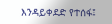እንዳይቀደድ የተሰፋ፤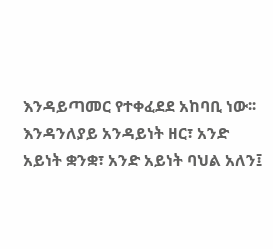እንዳይጣመር የተቀፈደደ አከባቢ ነው፡፡ እንዳንለያይ አንዳይነት ዘር፣ አንድ አይነት ቋንቋ፣ አንድ አይነት ባህል አለን፤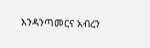እንዳንጣመርና አብረን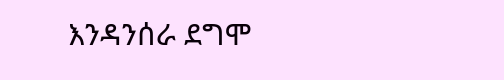እንዳንሰራ ደግሞ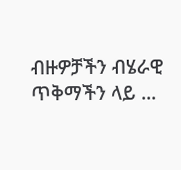ብዙዎቻችን ብሄራዊ ጥቅማችን ላይ ...